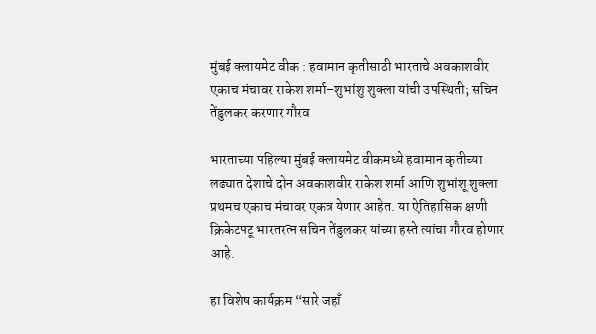मुंबई क्लायमेट वीक : हवामान कृतीसाठी भारताचे अवकाशवीर एकाच मंचावर राकेश शर्मा–शुभांशु शुक्ला यांची उपस्थिती; सचिन तेंडुलकर करणार गौरव

भारताच्या पहिल्या मुंबई क्लायमेट वीकमध्ये हवामान कृतीच्या लढ्यात देशाचे दोन अवकाशवीर राकेश शर्मा आणि शुभांशू शुक्ला प्रथमच एकाच मंचावर एकत्र येणार आहेत. या ऐतिहासिक क्षणी क्रिकेटपटू भारतरत्न सचिन तेंडुलकर यांच्या हस्ते त्यांचा गौरव होणार आहे.

हा विशेष कार्यक्रम “सारे जहाँ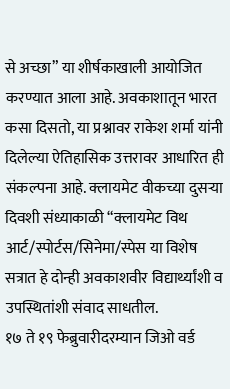से अच्छा” या शीर्षकाखाली आयोजित करण्यात आला आहे. अवकाशातून भारत कसा दिसतो, या प्रश्नावर राकेश शर्मा यांनी दिलेल्या ऐतिहासिक उत्तरावर आधारित ही संकल्पना आहे. क्लायमेट वीकच्या दुसऱ्या दिवशी संध्याकाळी “क्लायमेट विथ आर्ट/स्पोर्टस/सिनेमा/स्पेस या विशेष सत्रात हे दोन्ही अवकाशवीर विद्यार्थ्यांशी व उपस्थितांशी संवाद साधतील.
१७ ते १९ फेब्रुवारीदरम्यान जिओ वर्ड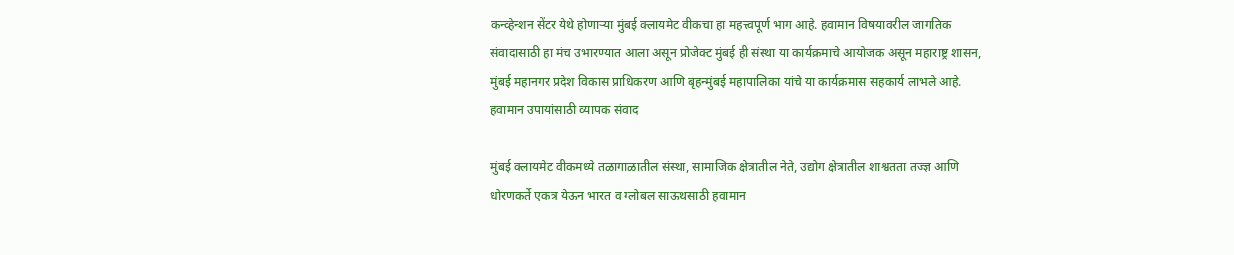कन्व्हेन्शन सेंटर येथे होणाऱ्या मुंबई क्लायमेट वीकचा हा महत्त्वपूर्ण भाग आहे. हवामान विषयावरील जागतिक संवादासाठी हा मंच उभारण्यात आला असून प्रोजेक्ट मुंबई ही संस्था या कार्यक्रमाचे आयोजक असून महाराष्ट्र शासन, मुंबई महानगर प्रदेश विकास प्राधिकरण आणि बृहन्मुंबई महापालिका यांचे या कार्यक्रमास सहकार्य लाभले आहे.
हवामान उपायांसाठी व्यापक संवाद

मुंबई क्लायमेट वीकमध्ये तळागाळातील संस्था, सामाजिक क्षेत्रातील नेते, उद्योग क्षेत्रातील शाश्वतता तज्ज्ञ आणि धोरणकर्ते एकत्र येऊन भारत व ग्लोबल साऊथसाठी हवामान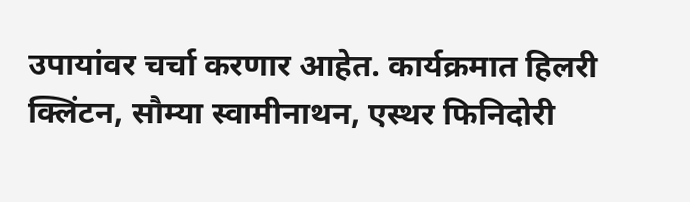उपायांवर चर्चा करणार आहेत. कार्यक्रमात हिलरी क्लिंटन, सौम्या स्वामीनाथन, एस्थर फिनिदोरी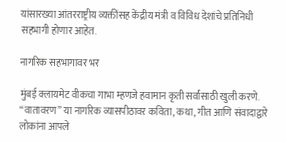यांसारख्या आंतरराष्ट्रीय व्यक्तींसह केंद्रीय मंत्री व विविध देशांचे प्रतिनिधी सहभागी होणार आहेत.

नागरिक सहभागावर भर

मुंबई क्लायमेट वीकचा गाभा म्हणजे हवामान कृती सर्वांसाठी खुली करणे. “वातावरण” या नागरिक व्यासपीठावर कविता, कथा, गीत आणि संवादाद्वारे लोकांना आपले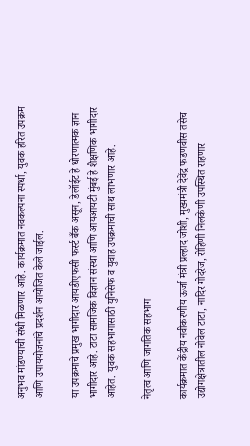अनुभव मांडण्याची संधी मिळणार आहे. कार्यक्रमात नवकल्पना स्पर्धा, युवक हरित उपक्रम आणि उपाययोजनांचे प्रदर्शन आयोजित केले जाईल.

या उपक्रमाचे प्रमुख भागीदार आयडीएफसी फर्स्ट बँक असून, डेलॉईट हे धोरणात्मक ज्ञान भागीदार आहे. टाटा सामजिक विज्ञान संस्था आणि आयआयटी मुंबई हे शैक्षणिक भागीदार आहेत. युवक सहभागासाठी युनिसेफ व युवाह उपक्रमाची साथ लाभणार आहे.

नेतृत्व आणि जागतिक सहभाग

कार्यक्रमात केंद्रीय नवीकरणीय ऊर्जा मंत्री प्रल्हाद जोशी, मुख्यमंत्री देवेंद्र फडणवीस तसेच उद्योगक्षेत्रातील नोवेल टाटा, नादिर गोदरेज, रोहिणी निलकेणी उपस्थित राहणार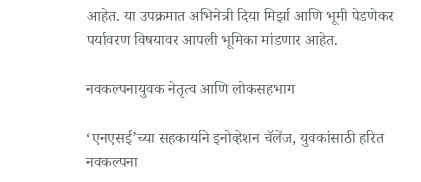आहेत. या उपक्रमात अभिनेत्री दिया मिर्झा आणि भूमी पेडणेकर पर्यावरण विषयावर आपली भूमिका मांडणार आहेत.

नवकल्पनायुवक नेतृत्व आणि लोकसहभाग

‘एनएसई’च्या सहकार्याने इनोव्हेशन चॅलेंज, युवकांसाठी हरित नवकल्पना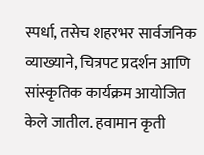स्पर्धा, तसेच शहरभर सार्वजनिक व्याख्याने, चित्रपट प्रदर्शन आणि सांस्कृतिक कार्यक्रम आयोजित केले जातील. हवामान कृती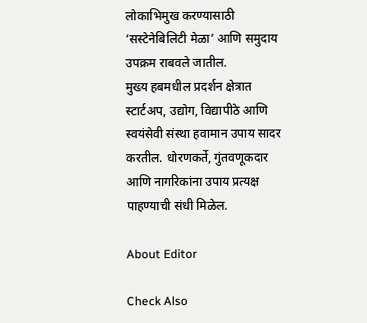लोकाभिमुख करण्यासाठी ‘सस्टेनेबिलिटी मेळा’ आणि समुदाय उपक्रम राबवले जातील.
मुख्य हबमधील प्रदर्शन क्षेत्रात स्टार्टअप, उद्योग, विद्यापीठे आणि स्वयंसेवी संस्था हवामान उपाय सादर करतील. धोरणकर्ते, गुंतवणूकदार आणि नागरिकांना उपाय प्रत्यक्ष पाहण्याची संधी मिळेल.

About Editor

Check Also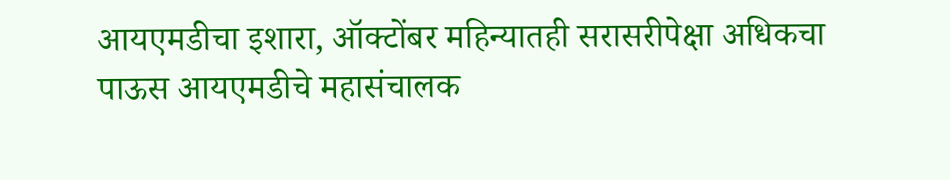आयएमडीचा इशारा, ऑक्टोंबर महिन्यातही सरासरीपेक्षा अधिकचा पाऊस आयएमडीचे महासंचालक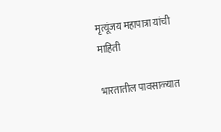मृत्यूंजय महापात्रा यांची माहिती

भारतातील पावसाळ्यात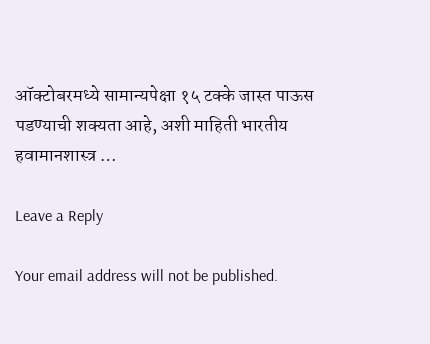ऑक्टोबरमध्ये सामान्यपेक्षा १५ टक्के जास्त पाऊस पडण्याची शक्यता आहे, अशी माहिती भारतीय हवामानशास्त्र …

Leave a Reply

Your email address will not be published.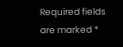Required fields are marked *